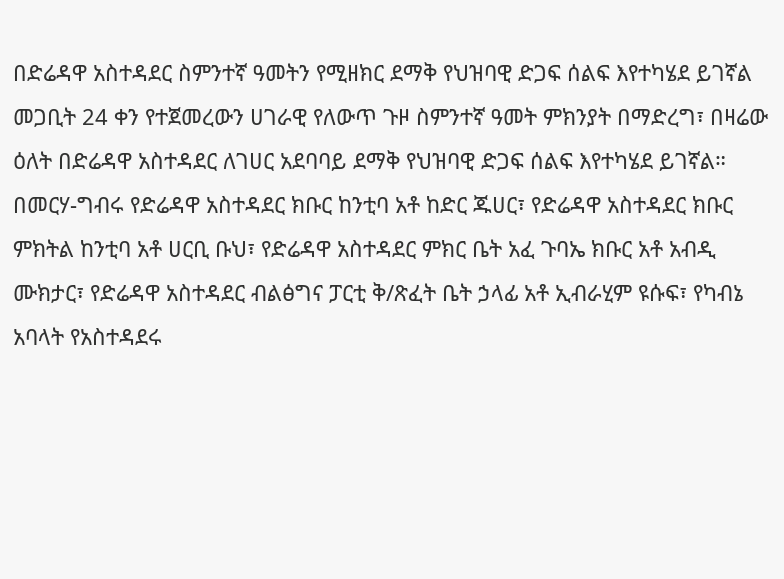በድሬዳዋ አስተዳደር ስምንተኛ ዓመትን የሚዘክር ደማቅ የህዝባዊ ድጋፍ ሰልፍ እየተካሄደ ይገኛል
መጋቢት 24 ቀን የተጀመረውን ሀገራዊ የለውጥ ጉዞ ስምንተኛ ዓመት ምክንያት በማድረግ፣ በዛሬው ዕለት በድሬዳዋ አስተዳደር ለገሀር አደባባይ ደማቅ የህዝባዊ ድጋፍ ሰልፍ እየተካሄደ ይገኛል።
በመርሃ-ግብሩ የድሬዳዋ አስተዳደር ክቡር ከንቲባ አቶ ከድር ጁሀር፣ የድሬዳዋ አስተዳደር ክቡር ምክትል ከንቲባ አቶ ሀርቢ ቡህ፣ የድሬዳዋ አስተዳደር ምክር ቤት አፈ ጉባኤ ክቡር አቶ አብዲ ሙክታር፣ የድሬዳዋ አስተዳደር ብልፅግና ፓርቲ ቅ/ጽፈት ቤት ኃላፊ አቶ ኢብራሂም ዩሱፍ፣ የካብኔ አባላት የአስተዳደሩ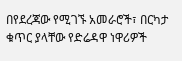በየደረጃው የሚገኙ አመራሮች፣ በርካታ ቁጥር ያላቸው የድሬዳዋ ነዋሪዎች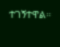ተገኝተዋል።